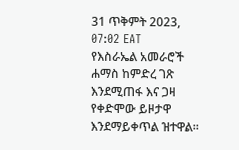31 ጥቅምት 2023, 07:02 EAT
የእስራኤል አመራሮች ሐማስ ከምድረ ገጽ እንደሚጠፋ እና ጋዛ የቀድሞው ይዞታዋ እንደማይቀጥል ዝተዋል።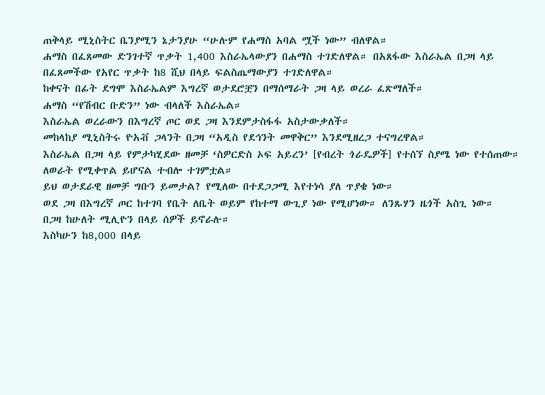ጠቅላይ ሚኒስትር ቤንያሚን ኔታንያሁ “ሁሉም የሐማስ አባል ሟች ነው” ብለዋል።
ሐማስ በፈጸመው ድንገተኛ ጥቃት 1,400 እስራኤላውያን በሐማስ ተገድለዋል። በአጸፋው እስራኤል በጋዛ ላይ በፈጸመችው የአየር ጥቃት ከ8 ሺህ በላይ ፍልስጤማውያን ተገድለዋል።
ከቀናት በፊት ደግሞ እስራኤልም እግረኛ ወታደሮቿን በማሰማራት ጋዛ ላይ ወረራ ፈጽማለች።
ሐማስ “የሽብር ቡድን” ነው ብላለች እስራኤል።
እስራኤል ወረራውን በእግረኛ ጦር ወደ ጋዛ እንደምታስፋፋ አስታውቃለች።
መከላከያ ሚኒስትሩ ዮአቭ ጋላንት በጋዛ “አዲስ የደኅንት መዋቅር” እንደሚዘረጋ ተናግረዋል።
እስራኤል በጋዛ ላይ የምታካሂደው ዘመቻ ‘ስዎርድስ ኦፍ አይረን’ [የብረት ጎራዴዎች] የተሰኘ ስያሜ ነው የተሰጠው። ለወራት የሚቀጥል ይሆናል ተብሎ ተገምቷል።
ይህ ወታደራዊ ዘመቻ ግቡን ይመታል? የሚለው በተደጋጋሚ እየተነሳ ያለ ጥያቄ ነው።
ወደ ጋዛ በእግረኛ ጦር ከተገባ የቤት ለቤት ወይም የከተማ ውጊያ ነው የሚሆነው። ለንጹሃን ዜጎች አስጊ ነው።
በጋዛ ከሁለት ሚሊዮን በላይ ሰዎች ይኖራሉ።
እስካሁን ከ8,000 በላይ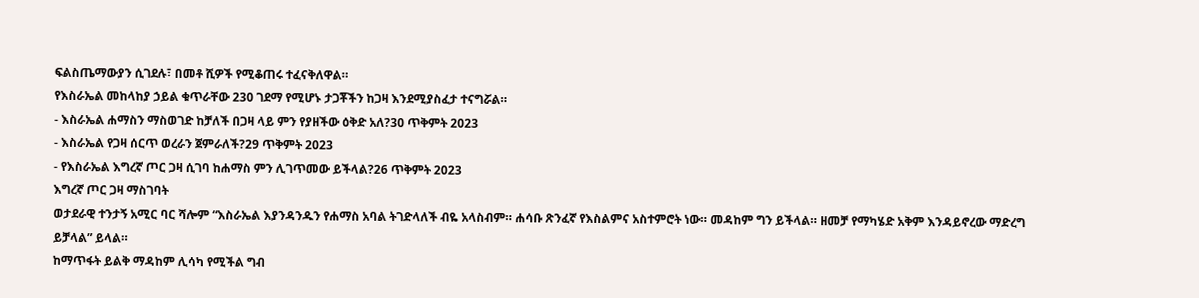ፍልስጤማውያን ሲገደሉ፣ በመቶ ሺዎች የሚቆጠሩ ተፈናቅለዋል።
የእስራኤል መከላከያ ኃይል ቁጥራቸው 230 ገደማ የሚሆኑ ታጋቾችን ከጋዛ እንደሚያስፈታ ተናግሯል።
- እስራኤል ሐማስን ማስወገድ ከቻለች በጋዛ ላይ ምን የያዘችው ዕቅድ አለ?30 ጥቅምት 2023
- እስራኤል የጋዛ ሰርጥ ወረራን ጀምራለች?29 ጥቅምት 2023
- የእስራኤል እግረኛ ጦር ጋዛ ሲገባ ከሐማስ ምን ሊገጥመው ይችላል?26 ጥቅምት 2023
እግረኛ ጦር ጋዛ ማስገባት
ወታደራዊ ተንታኝ አሚር ባር ሻሎም “እስራኤል እያንዳንዱን የሐማስ አባል ትገድላለች ብዬ አላስብም። ሐሳቡ ጽንፈኛ የእስልምና አስተምሮት ነው። መዳከም ግን ይችላል። ዘመቻ የማካሄድ አቅም እንዳይኖረው ማድረግ ይቻላል” ይላል።
ከማጥፋት ይልቅ ማዳከም ሊሳካ የሚችል ግብ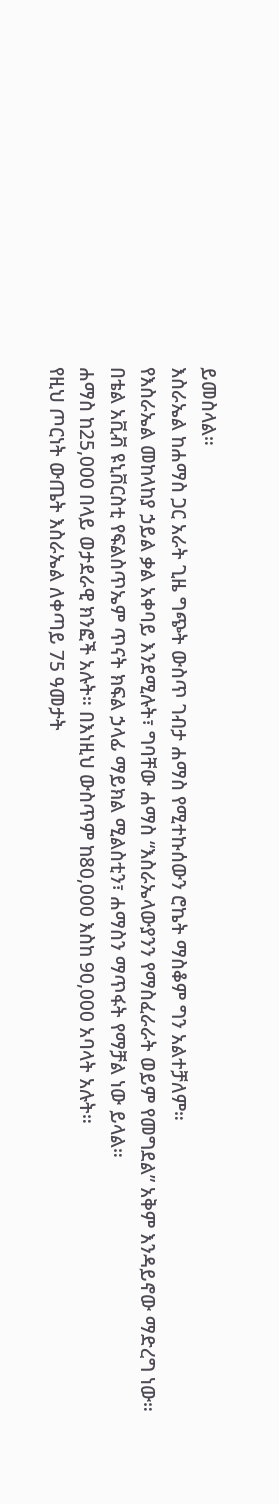ይመስላል።
እስራኤል ከሐማስ ጋር አራት ጊዜ ግጭት ውስጥ ገብታ ሐማስ የሚተኩሰውን ሮኬት ማስቆም ግን አልተቻለም።
የእስራኤል መከላከያ ኃይል ቃል አቀባይ እንደሚሉት፣ ግባቸው ሐማስ “እስራኤላውያንን የማስፈራራት ወይም የመግደል” አቅም እንዳይኖው ማድረግ ነው።
በቴል አቪቭ ዩኒቨርስቲ የፍልስጥኤም ጥናት ክፍል ኃላፊ ማይክል ሚልስቲን፣ ሐማስን ማጥፋት የማቻል ነው ይላል።
ሐማስ ከ25,000 በላይ ወታደራዊ ክንፎች አሉት። በእነዚህ ውስጥም ከ80,000 እስከ 90,000 አባላት አሉት።
የዚህ ጦርነት ውጤት እስራኤል ለቀጣይ 75 ዓመታት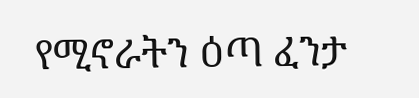የሚኖራትን ዕጣ ፈንታ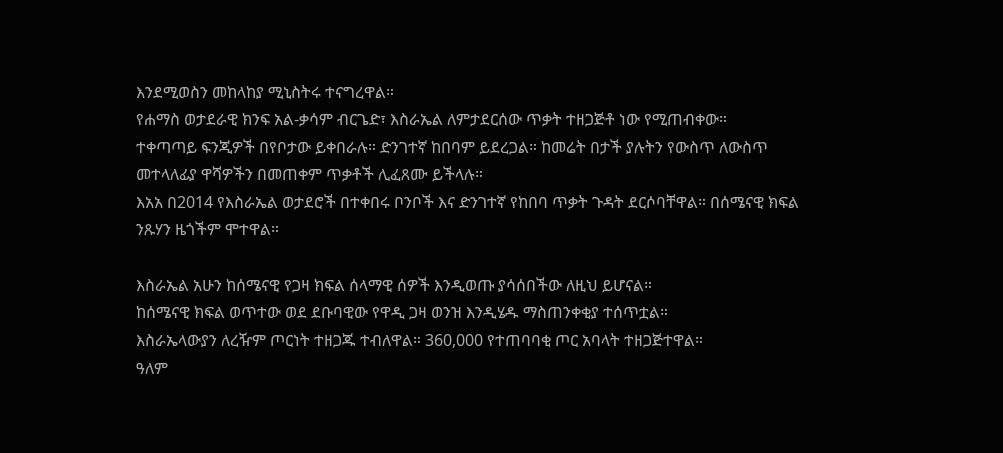እንደሚወስን መከላከያ ሚኒስትሩ ተናግረዋል።
የሐማስ ወታደራዊ ክንፍ አል-ቃሳም ብርጌድ፣ እስራኤል ለምታደርሰው ጥቃት ተዘጋጅቶ ነው የሚጠብቀው።
ተቀጣጣይ ፍንጂዎች በየቦታው ይቀበራሉ። ድንገተኛ ከበባም ይደረጋል። ከመሬት በታች ያሉትን የውስጥ ለውስጥ መተላለፊያ ዋሻዎችን በመጠቀም ጥቃቶች ሊፈጸሙ ይችላሉ።
እአአ በ2014 የእስራኤል ወታደሮች በተቀበሩ ቦንቦች እና ድንገተኛ የከበባ ጥቃት ጉዳት ደርሶባቸዋል። በሰሜናዊ ክፍል ንጹሃን ዜጎችም ሞተዋል።

እስራኤል አሁን ከሰሜናዊ የጋዛ ክፍል ሰላማዊ ሰዎች እንዲወጡ ያሳሰበችው ለዚህ ይሆናል።
ከሰሜናዊ ክፍል ወጥተው ወደ ደቡባዊው የዋዲ ጋዛ ወንዝ እንዲሄዱ ማስጠንቀቂያ ተሰጥቷል።
እስራኤላውያን ለረዥም ጦርነት ተዘጋጁ ተብለዋል። 360,000 የተጠባባቂ ጦር አባላት ተዘጋጅተዋል።
ዓለም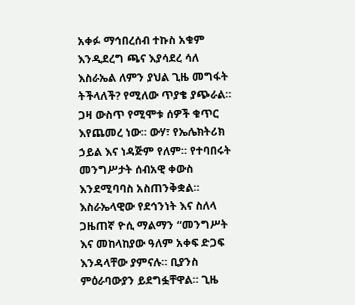አቀፉ ማኅበረሰብ ተኩስ አቁም እንዲደረግ ጫና እያሳደረ ሳለ እስራኤል ለምን ያህል ጊዜ መግፋት ትችላለች? የሚለው ጥያቄ ያጭራል።
ጋዛ ውስጥ የሚሞቱ ሰዎች ቁጥር እየጨመረ ነው። ውሃ፣ የኤሌክትሪክ ኃይል እና ነዳጅም የለም። የተባበሩት መንግሥታት ሰብአዊ ቀውስ እንደሚባባስ አስጠንቅቋል።
እስራኤላዊው የደኅንነት እና ስለላ ጋዜጠኛ ዮሲ ማልማን “መንግሥት እና መከላከያው ዓለም አቀፍ ድጋፍ እንዳላቸው ያምናሉ። ቢያንስ ምዕራባውያን ይደግፏቸዋል። ጊዜ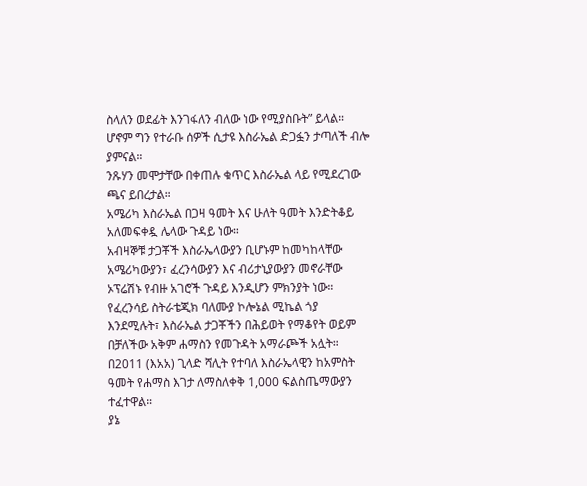ስላለን ወደፊት እንገፋለን ብለው ነው የሚያስቡት” ይላል።
ሆኖም ግን የተራቡ ሰዎች ሲታዩ እስራኤል ድጋፏን ታጣለች ብሎ ያምናል።
ንጹሃን መሞታቸው በቀጠሉ ቁጥር እስራኤል ላይ የሚደረገው ጫና ይበረታል።
አሜሪካ እስራኤል በጋዛ ዓመት እና ሁለት ዓመት እንድትቆይ አለመፍቀዷ ሌላው ጉዳይ ነው።
አብዛኞቹ ታጋቾች እስራኤላውያን ቢሆኑም ከመካከላቸው አሜሪካውያን፣ ፈረንሳውያን እና ብሪታኒያውያን መኖራቸው ኦፕሬሽኑ የብዙ አገሮች ጉዳይ እንዲሆን ምክንያት ነው።
የፈረንሳይ ስትራቴጂክ ባለሙያ ኮሎኔል ሚኬል ጎያ እንደሚሉት፣ እስራኤል ታጋቾችን በሕይወት የማቆየት ወይም በቻለችው አቅም ሐማስን የመጉዳት አማራጮች አሏት።
በ2011 (እአአ) ጊላድ ሻሊት የተባለ እስራኤላዊን ከአምስት ዓመት የሐማስ እገታ ለማስለቀቅ 1,000 ፍልስጤማውያን ተፈተዋል።
ያኔ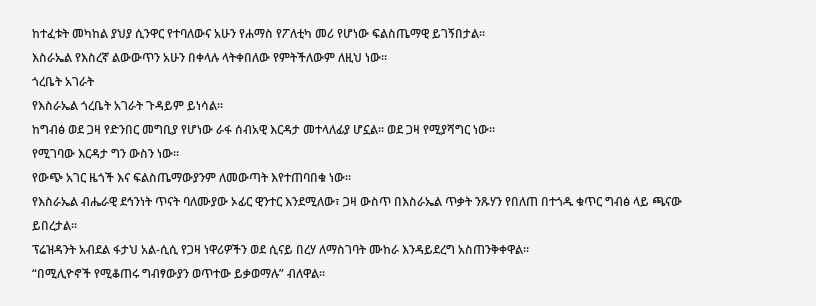ከተፈቱት መካከል ያህያ ሲንዋር የተባለውና አሁን የሐማስ የፖለቲካ መሪ የሆነው ፍልስጤማዊ ይገኝበታል።
እስራኤል የእስረኛ ልውውጥን አሁን በቀላሉ ላትቀበለው የምትችለውም ለዚህ ነው።
ጎረቤት አገራት
የእስራኤል ጎረቤት አገራት ጉዳይም ይነሳል።
ከግብፅ ወደ ጋዛ የድንበር መግቢያ የሆነው ራፋ ሰብአዊ እርዳታ መተላለፊያ ሆኗል። ወደ ጋዛ የሚያሻግር ነው።
የሚገባው እርዳታ ግን ውስን ነው።
የውጭ አገር ዜጎች እና ፍልስጤማውያንም ለመውጣት እየተጠባበቁ ነው።
የእስራኤል ብሔራዊ ደኅንነት ጥናት ባለሙያው ኦፊር ዊንተር እንደሚለው፣ ጋዛ ውስጥ በእስራኤል ጥቃት ንጹሃን የበለጠ በተጎዱ ቁጥር ግብፅ ላይ ጫናው ይበረታል።
ፕሬዝዳንት አብደል ፋታህ አል-ሲሲ የጋዛ ነዋሪዎችን ወደ ሲናይ በረሃ ለማስገባት ሙከራ እንዳይደረግ አስጠንቅቀዋል።
“በሚሊዮኖች የሚቆጠሩ ግብፃውያን ወጥተው ይቃወማሉ” ብለዋል።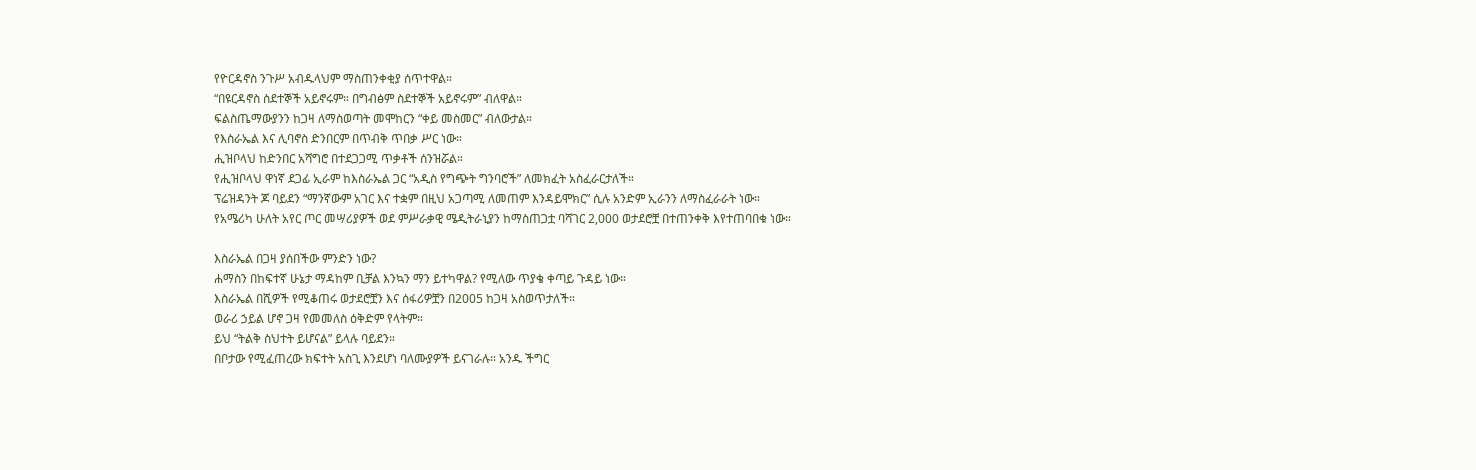የዮርዳኖስ ንጉሥ አብዱላህም ማስጠንቀቂያ ሰጥተዋል።
“በዩርዳኖስ ስደተኞች አይኖሩም። በግብፅም ስደተኞች አይኖሩም” ብለዋል።
ፍልስጤማውያንን ከጋዛ ለማስወጣት መሞከርን “ቀይ መስመር” ብለውታል።
የእስራኤል እና ሊባኖስ ድንበርም በጥብቅ ጥበቃ ሥር ነው።
ሒዝቦላህ ከድንበር አሻግሮ በተደጋጋሚ ጥቃቶች ሰንዝሯል።
የሒዝቦላህ ዋነኛ ደጋፊ ኢራም ከእስራኤል ጋር “አዲስ የግጭት ግንባሮች” ለመክፈት አስፈራርታለች።
ፕሬዝዳንት ጆ ባይደን “ማንኛውም አገር እና ተቋም በዚህ አጋጣሚ ለመጠም እንዳይሞክር” ሲሉ አንድም ኢራንን ለማስፈራራት ነው።
የአሜሪካ ሁለት አየር ጦር መሣሪያዎች ወደ ምሥራቃዊ ሜዲትራኒያን ከማስጠጋቷ ባሻገር 2,000 ወታደሮቿ በተጠንቀቅ እየተጠባበቁ ነው።

እስራኤል በጋዛ ያሰበችው ምንድን ነው?
ሐማስን በከፍተኛ ሁኔታ ማዳከም ቢቻል እንኳን ማን ይተካዋል? የሚለው ጥያቄ ቀጣይ ጉዳይ ነው።
እስራኤል በሺዎች የሚቆጠሩ ወታደሮቿን እና ሰፋሪዎቿን በ2005 ከጋዛ አስወጥታለች።
ወራሪ ኃይል ሆኖ ጋዛ የመመለስ ዕቅድም የላትም።
ይህ “ትልቅ ስህተት ይሆናል” ይላሉ ባይደን።
በቦታው የሚፈጠረው ክፍተት አስጊ እንደሆነ ባለሙያዎች ይናገራሉ። አንዱ ችግር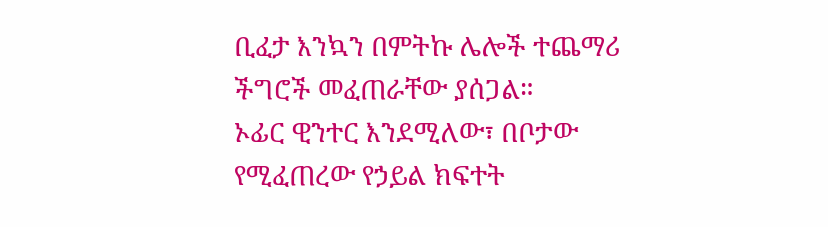ቢፈታ እንኳን በምትኩ ሌሎች ተጨማሪ ችግሮች መፈጠራቸው ያሰጋል።
ኦፊር ዊንተር እንደሚለው፣ በቦታው የሚፈጠረው የኃይል ክፍተት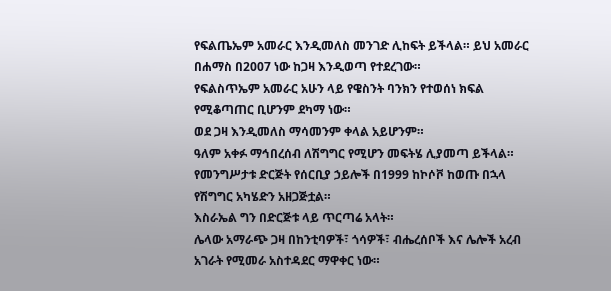የፍልጤኤም አመራር እንዲመለስ መንገድ ሊከፍት ይችላል። ይህ አመራር በሐማስ በ2007 ነው ከጋዛ እንዲወጣ የተደረገው።
የፍልስጥኤም አመራር አሁን ላይ የዌስንት ባንክን የተወሰነ ክፍል የሚቆጣጠር ቢሆንም ደካማ ነው።
ወደ ጋዛ እንዲመለስ ማሳመንም ቀላል አይሆንም።
ዓለም አቀፉ ማኅበረሰብ ለሽግግር የሚሆን መፍትሄ ሊያመጣ ይችላል።
የመንግሥታቱ ድርጅት የሰርቢያ ኃይሎች በ1999 ከኮሶቮ ከወጡ በኋላ የሽግግር አካሄድን አዘጋጅቷል።
እስራኤል ግን በድርጅቱ ላይ ጥርጣሬ አላት።
ሌላው አማራጭ ጋዛ በከንቲባዎች፣ ጎሳዎች፣ ብሔረሰቦች እና ሌሎች አረብ አገራት የሚመራ አስተዳደር ማዋቀር ነው።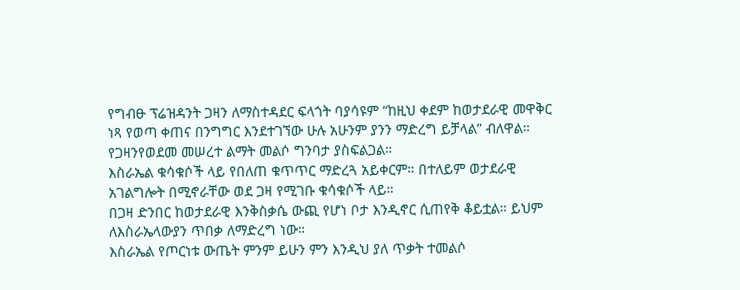የግብፁ ፕሬዝዳንት ጋዛን ለማስተዳደር ፍላጎት ባያሳዩም “ከዚህ ቀደም ከወታደራዊ መዋቅር ነጻ የወጣ ቀጠና በንግግር እንደተገኘው ሁሉ አሁንም ያንን ማድረግ ይቻላል” ብለዋል።
የጋዛንየወደመ መሠረተ ልማት መልሶ ግንባታ ያስፍልጋል።
እስራኤል ቁሳቁሶች ላይ የበለጠ ቁጥጥር ማድረጓ አይቀርም። በተለይም ወታደራዊ አገልግሎት በሚኖራቸው ወደ ጋዛ የሚገቡ ቁሳቁሶች ላይ።
በጋዛ ድንበር ከወታደራዊ እንቅስቃሴ ውጪ የሆነ ቦታ እንዲኖር ሲጠየቅ ቆይቷል። ይህም ለእስራኤላውያን ጥበቃ ለማድረግ ነው።
እስራኤል የጦርነቱ ውጤት ምንም ይሁን ምን እንዲህ ያለ ጥቃት ተመልሶ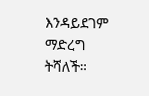እንዳይደገም ማድረግ ትሻለች።